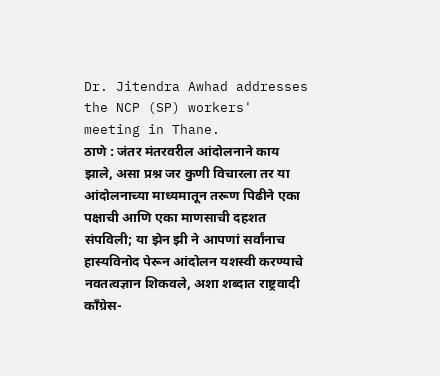Dr. Jitendra Awhad addresses the NCP (SP) workers' meeting in Thane.
ठाणे : जंतर मंतरवरील आंदोलनाने काय झाले, असा प्रश्न जर कुणी विचारला तर या आंदोलनाच्या माध्यमातून तरूण पिढीने एका पक्षाची आणि एका माणसाची दहशत संपविली; या झेन झी ने आपणां सर्वांनाच हास्यविनोद पेरून आंदोलन यशस्वी करण्याचे नवतत्वज्ञान शिकवले, अशा शब्दात राष्ट्रवादी काँग्रेस-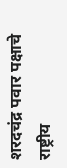शरदचंद्र पवार पक्षाचे राष्ट्रीय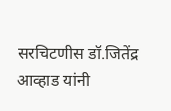सरचिटणीस डॉ.जितेंद्र आव्हाड यांनी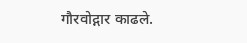गौरवोद्गार काढले.